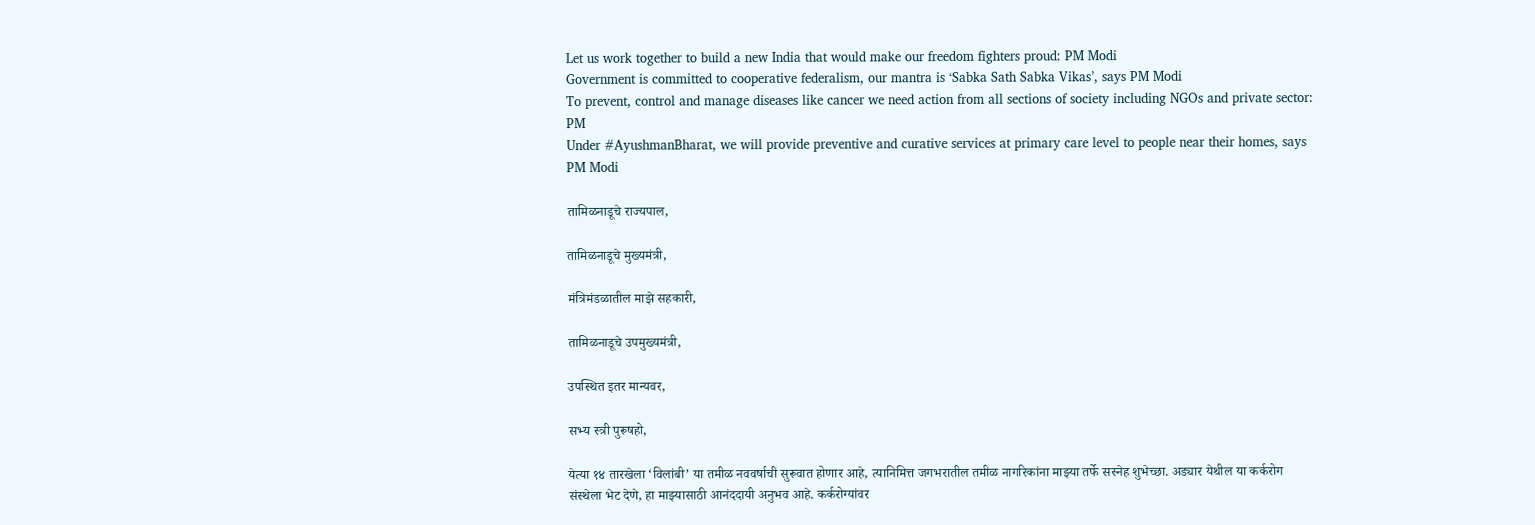Let us work together to build a new India that would make our freedom fighters proud: PM Modi
Government is committed to cooperative federalism, our mantra is ‘Sabka Sath Sabka Vikas’, says PM Modi
To prevent, control and manage diseases like cancer we need action from all sections of society including NGOs and private sector: PM
Under #AyushmanBharat, we will provide preventive and curative services at primary care level to people near their homes, says PM Modi

तामिळनाडूचे राज्यपाल,

तामिळनाडूचे मुख्यमंत्री,

मंत्रिमंडळातील माझे सहकारी,

तामिळनाडूचे उपमुख्यमंत्री,

उपस्थित इतर मान्यवर,

सभ्य स्त्री पुरूषहो,

येत्या १४ तारखेला ‘विलांबी’ या तमीळ नववर्षाची सुरूवात होणार आहे, त्यानिमित्त जगभरातील तमीळ नागरिकांना माझ्या तर्फे सस्नेह शुभेच्छा. अड्यार येथील या कर्करोग संस्थेला भेट देणे, हा माझ्यासाठी आनंददायी अनुभव आहे. कर्करोग्यांवर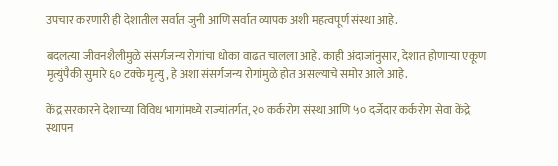उपचार करणारी ही देशातील सर्वात जुनी आणि सर्वात व्यापक अशी महत्वपूर्ण संस्था आहे.

बदलत्या जीवनशैलीमुळे संसर्गजन्य रोगांचा धोका वाढत चालला आहे. काही अंदाजांनुसार, देशात होणाऱ्या एकूण मृत्युंपैकी सुमारे ६० टक्के मृत्यु, हे अशा संसर्गजन्य रोगांमुळे होत असल्याचे समोर आले आहे.

केंद्र सरकारने देशाच्या विविध भागांमध्ये राज्यांतर्गत, २० कर्करोग संस्था आणि ५० दर्जेदार कर्करोग सेवा केंद्रे स्थापन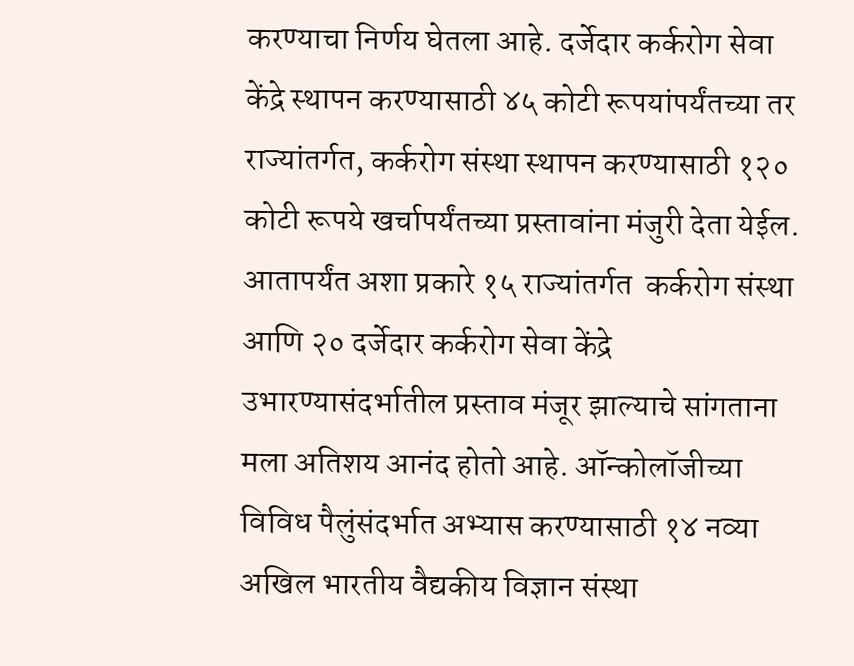करण्याचा निर्णय घेतला आहे. दर्जेदार कर्करोग सेवा केंद्रे स्थापन करण्यासाठी ४५ कोटी रूपयांपर्यंतच्या तर राज्यांतर्गत, कर्करोग संस्था स्थापन करण्यासाठी १२० कोटी रूपये खर्चापर्यंतच्या प्रस्तावांना मंजुरी देता येईल. आतापर्यंत अशा प्रकारे १५ राज्यांतर्गत  कर्करोग संस्था आणि २० दर्जेदार कर्करोग सेवा केंद्रे उभारण्यासंदर्भातील प्रस्ताव मंजूर झाल्याचे सांगताना मला अतिशय आनंद होतो आहे. ऑन्कोलॉजीच्या विविध पैलुंसंदर्भात अभ्यास करण्यासाठी १४ नव्या अखिल भारतीय वैद्यकीय विज्ञान संस्था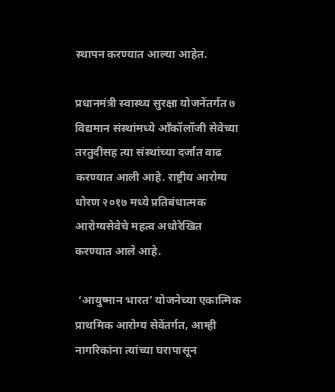स्थापन करण्यात आल्या आहेत.

प्रधानमंत्री स्वास्थ्य सुरक्षा योजनेंतर्गत ७ विद्यमान संस्थांमध्ये ऑंकॉलॉजी सेवेच्या तरतुदीसह त्या संस्थांच्या दर्जात वाढ करण्यात आली आहे. राष्ट्रीय आरोग्य धोरण २०१७ मध्ये प्रतिबंधात्मक आरोग्यसेवेचे महत्व अधोरेखित करण्यात आले आहे.

 ‘आयुष्मान भारत’ योजनेच्या एकात्मिक प्राथमिक आरोग्य सेवेंतर्गत, आम्ही नागरिकांना त्यांच्या घरापासून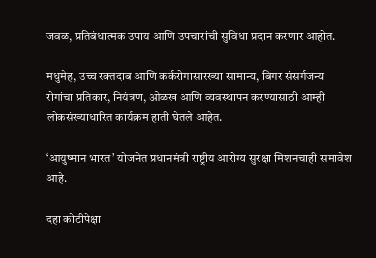जवळ, प्रतिबंधात्मक उपाय आणि उपचारांची सुविधा प्रदान करणार आहोत.

मधुमेह, उच्च रक्तदाब आणि कर्करोगासारख्या सामान्य, बिगर संसर्गजन्य रोगांचा प्रतिकार, नियंत्रण, ओळख आणि व्यवस्थापन करण्यासाठी आम्ही लोकसंख्याधारित कार्यक्रम हाती घेतले आहेत.

‘आयुष्मान भारत’ योजनेत प्रधानमंत्री राष्ट्रीय आरोग्य सुरक्षा मिशनचाही समावेश आहे.

दहा कोटीपेक्षा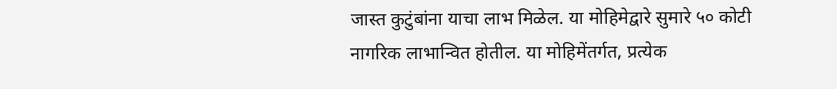जास्त कुटुंबांना याचा लाभ मिळेल. या मोहिमेद्वारे सुमारे ५० कोटी नागरिक लाभान्वित होतील. या मोहिमेंतर्गत, प्रत्येक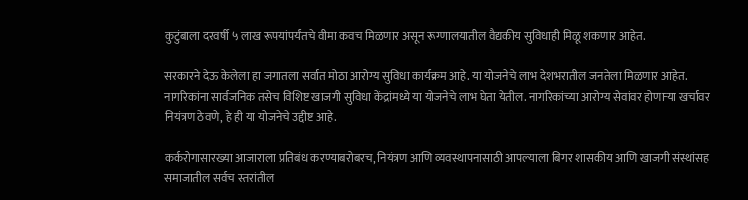कुटुंबाला दरवर्षी ५ लाख रूपयांपर्यंतचे वीमा कवच मिळणार असून रूग्णालयातील वैद्यकीय सुविधाही मिळू शकणार आहेत.

सरकारने देऊ केलेला हा जगातला सर्वात मोठा आरोग्य सुविधा कार्यक्रम आहे. या योजनेचे लाभ देशभरातील जनतेला मिळणार आहेत. नागरिकांना सार्वजनिक तसेच विशिष्ट खाजगी सुविधा केंद्रांमध्ये या योजनेचे लाभ घेता येतील. नागरिकांच्या आरोग्य सेवांवर होणाऱ्या खर्चावर नियंत्रण ठेवणे, हे ही या योजनेचे उद्दीष्ट आहे.

कर्करोगासारख्या आजाराला प्रतिबंध करण्याबरोबरच, नियंत्रण आणि व्यवस्थापनासाठी आपल्याला बिगर शासकीय आणि खाजगी संस्थांसह समाजातील सर्वच स्तरांतील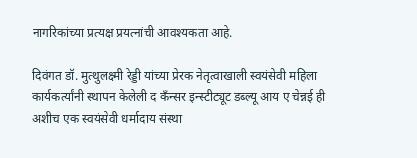नागरिकांच्या प्रत्यक्ष प्रयत्नांची आवश्यकता आहे.

दिवंगत डॉ. मुत्थुलक्ष्मी रेड्डी यांच्या प्रेरक नेतृत्वाखाली स्वयंसेवी महिला कार्यकर्त्यांनी स्थापन केलेली द कँन्सर इन्स्टीट्यूट डब्ल्यू आय ए चेन्नई ही अशीच एक स्वयंसेवी धर्मादाय संस्था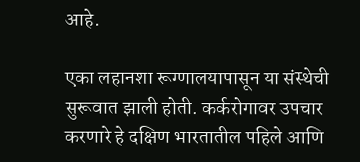आहे.

एका लहानशा रूग्णालयापासून या संस्थेची सुरूवात झाली होती. कर्करोगावर उपचार करणारे हे दक्षिण भारतातील पहिले आणि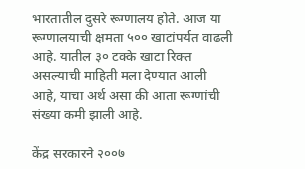भारतातील दुसरे रूग्णालय होते. आज या रूग्णालयाची क्षमता ५०० खाटांपर्यत वाढली आहे. यातील ३० टक्के खाटा रिक्त असल्याची माहिती मला देण्यात आली आहे, याचा अर्थ असा की आता रूग्णांची संख्या कमी झाली आहे.

केंद्र सरकारने २००७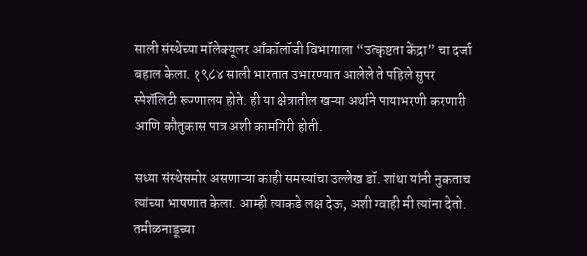साली संस्थेच्या मॉलेक्यूलर ऑंकॉलॉजी विभागाला “उत्कृष्टता केंद्रा” चा दर्जा बहाल केला. १९८४ साली भारतात उभारण्यात आलेले ते पहिले सुपर स्पेशॅलिटी रूग्णालय होते. ही या क्षेत्रातील खऱ्या अर्थाने पायाभरणी करणारी आणि कौतुकास पात्र अशी कामगिरी होती.

सध्या संस्थेसमोर असणाऱ्या काही समस्यांचा उल्लेख डॉ. शांथा यांनी नुकताच त्यांच्या भाषणात केला. आम्ही त्याकडे लक्ष देऊ, अशी ग्वाही मी त्यांना देतो. तमीळनाडूच्या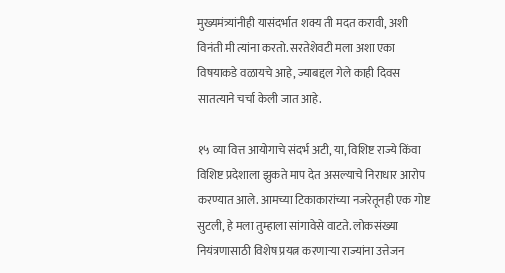मुख्यमंत्र्यांनीही यासंदर्भात शक्य ती मदत करावी, अशी विनंती मी त्यांना करतो. सरतेशेवटी मला अशा एका विषयाकडे वळायचे आहे, ज्याबद्दल गेले काही दिवस सातत्याने चर्चा केली जात आहे.

१५ व्या वित्त आयोगाचे संदर्भ अटी, या, विशिष्ट राज्ये किंवा विशिष्ट प्रदेशाला झुकते माप देत असल्याचे निराधार आरोप करण्यात आले. आमच्या टिकाकारांच्या नजरेतूनही एक गोष्ट सुटली, हे मला तुम्हाला सांगावेसे वाटते. लोकसंख्या नियंत्रणासाठी विशेष प्रयत्न करणाऱ्या राज्यांना उत्तेजन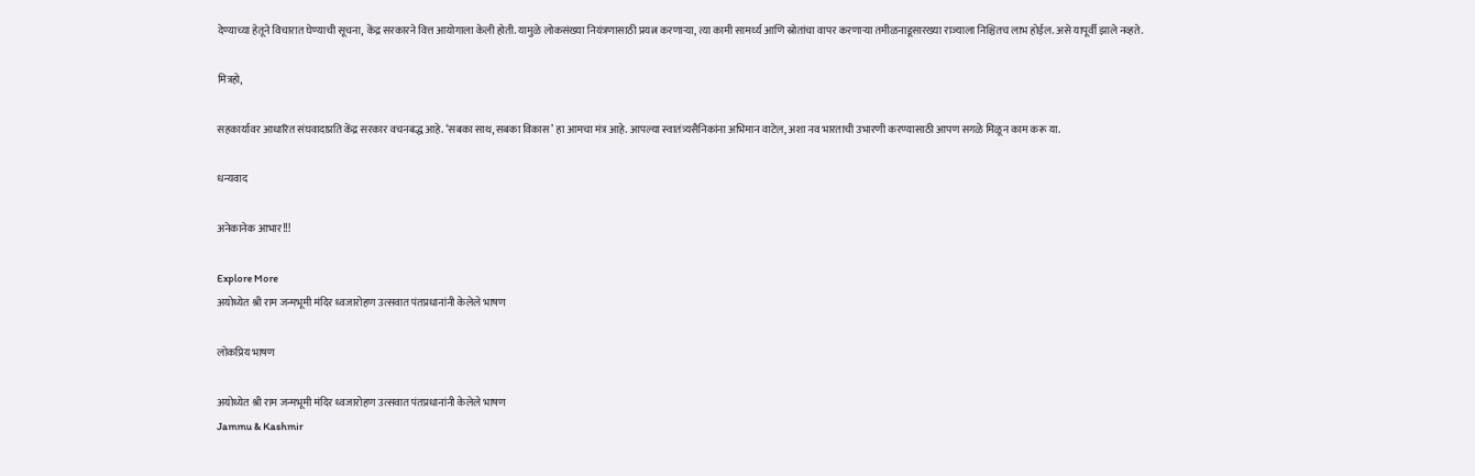देण्याच्या हेतूने विचारात घेण्याची सूचना, केंद्र सरकारने वित्त आयोगाला केली होती. यामुळे लोकसंख्या नियंत्रणासाठी प्रयत्न करणाऱ्या, त्या कामी सामर्थ्य आणि स्रोतांचा वापर करणाऱ्या तमीळनाडूसारख्या राज्याला निश्चितच लाभ होईल. असे यापूर्वी झाले नव्हते.

मित्रहो,

सहकार्यावर आधारित संघवादाप्रति केंद्र सरकार वचनबद्ध आहे. ‘सबका साथ, सबका विकास’ हा आमचा मंत्र आहे. आपल्या स्वातंत्र्यसैनिकांना अभिमान वाटेल, अशा नव भारताची उभारणी करण्यासाठी आपण सगळे मिळून काम करू या.

धन्यवाद

अनेकानेक आभार!!!

Explore More
अयोध्येत श्री राम जन्मभूमी मंदिर ध्वजारोहण उत्सवात पंतप्रधानांनी केलेले भाषण

लोकप्रिय भाषण

अयोध्येत श्री राम जन्मभूमी मंदिर ध्वजारोहण उत्सवात पंतप्रधानांनी केलेले भाषण
Jammu & Kashmir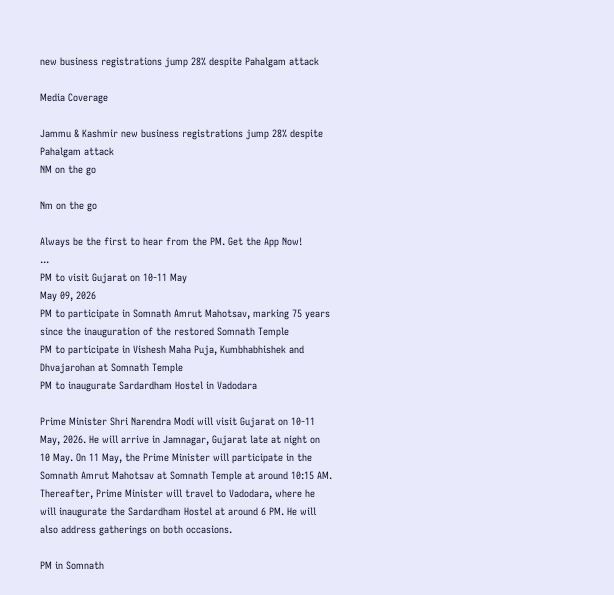new business registrations jump 28% despite Pahalgam attack

Media Coverage

Jammu & Kashmir new business registrations jump 28% despite Pahalgam attack
NM on the go

Nm on the go

Always be the first to hear from the PM. Get the App Now!
...
PM to visit Gujarat on 10-11 May
May 09, 2026
PM to participate in Somnath Amrut Mahotsav, marking 75 years since the inauguration of the restored Somnath Temple
PM to participate in Vishesh Maha Puja, Kumbhabhishek and Dhvajarohan at Somnath Temple
PM to inaugurate Sardardham Hostel in Vadodara

Prime Minister Shri Narendra Modi will visit Gujarat on 10-11 May, 2026. He will arrive in Jamnagar, Gujarat late at night on 10 May. On 11 May, the Prime Minister will participate in the Somnath Amrut Mahotsav at Somnath Temple at around 10:15 AM. Thereafter, Prime Minister will travel to Vadodara, where he will inaugurate the Sardardham Hostel at around 6 PM. He will also address gatherings on both occasions.

PM in Somnath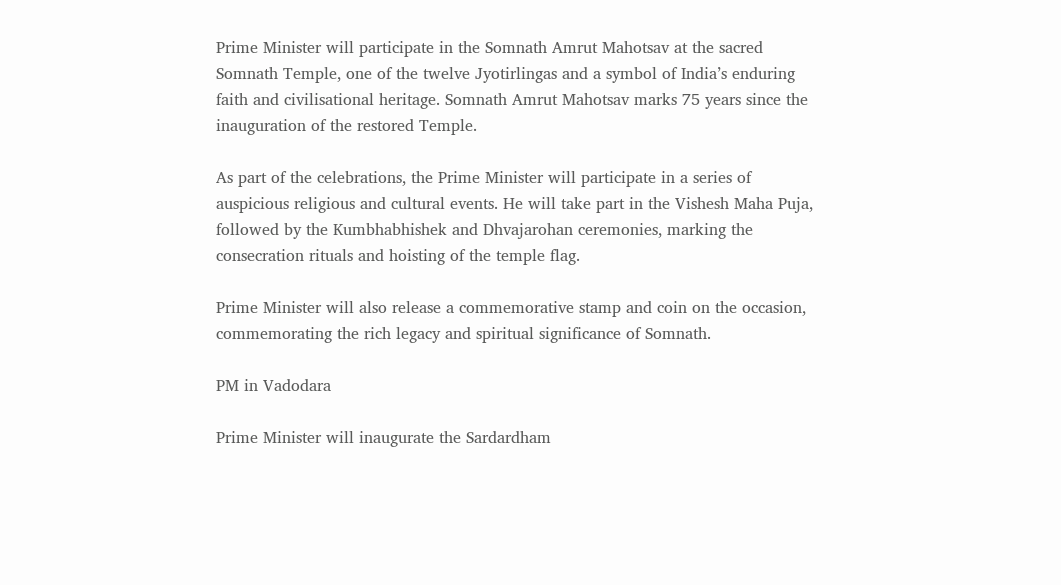Prime Minister will participate in the Somnath Amrut Mahotsav at the sacred Somnath Temple, one of the twelve Jyotirlingas and a symbol of India’s enduring faith and civilisational heritage. Somnath Amrut Mahotsav marks 75 years since the inauguration of the restored Temple.

As part of the celebrations, the Prime Minister will participate in a series of auspicious religious and cultural events. He will take part in the Vishesh Maha Puja, followed by the Kumbhabhishek and Dhvajarohan ceremonies, marking the consecration rituals and hoisting of the temple flag.

Prime Minister will also release a commemorative stamp and coin on the occasion, commemorating the rich legacy and spiritual significance of Somnath.

PM in Vadodara

Prime Minister will inaugurate the Sardardham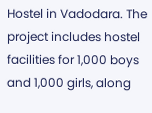Hostel in Vadodara. The project includes hostel facilities for 1,000 boys and 1,000 girls, along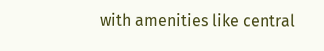with amenities like central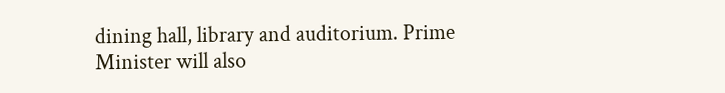dining hall, library and auditorium. Prime Minister will also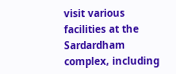visit various facilities at the Sardardham complex, including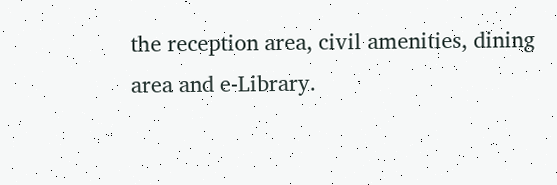the reception area, civil amenities, dining area and e-Library.